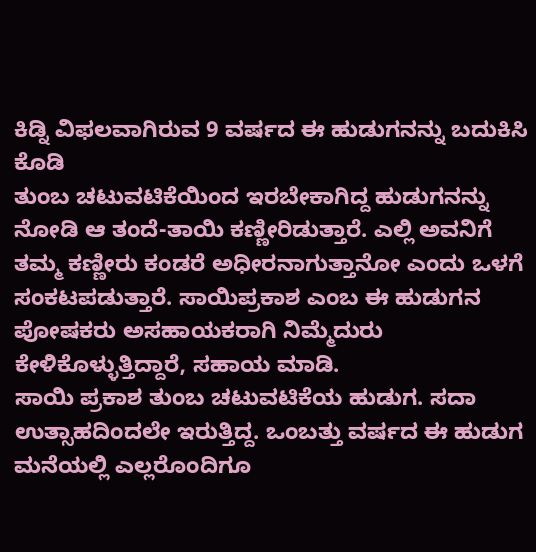ಕಿಡ್ನಿ ವಿಫಲವಾಗಿರುವ 9 ವರ್ಷದ ಈ ಹುಡುಗನನ್ನು ಬದುಕಿಸಿ ಕೊಡಿ
ತುಂಬ ಚಟುವಟಿಕೆಯಿಂದ ಇರಬೇಕಾಗಿದ್ದ ಹುಡುಗನನ್ನು ನೋಡಿ ಆ ತಂದೆ-ತಾಯಿ ಕಣ್ಣೀರಿಡುತ್ತಾರೆ. ಎಲ್ಲಿ ಅವನಿಗೆ ತಮ್ಮ ಕಣ್ಣೀರು ಕಂಡರೆ ಅಧೀರನಾಗುತ್ತಾನೋ ಎಂದು ಒಳಗೆ ಸಂಕಟಪಡುತ್ತಾರೆ. ಸಾಯಿಪ್ರಕಾಶ ಎಂಬ ಈ ಹುಡುಗನ ಪೋಷಕರು ಅಸಹಾಯಕರಾಗಿ ನಿಮ್ಮೆದುರು ಕೇಳಿಕೊಳ್ಳುತ್ತಿದ್ದಾರೆ, ಸಹಾಯ ಮಾಡಿ.
ಸಾಯಿ ಪ್ರಕಾಶ ತುಂಬ ಚಟುವಟಿಕೆಯ ಹುಡುಗ. ಸದಾ ಉತ್ಸಾಹದಿಂದಲೇ ಇರುತ್ತಿದ್ದ. ಒಂಬತ್ತು ವರ್ಷದ ಈ ಹುಡುಗ ಮನೆಯಲ್ಲಿ ಎಲ್ಲರೊಂದಿಗೂ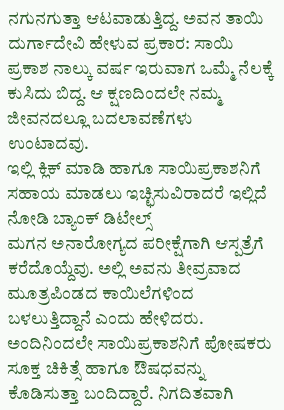ನಗುನಗುತ್ತಾ ಆಟವಾಡುತ್ತಿದ್ದ. ಅವನ ತಾಯಿ ದುರ್ಗಾದೇವಿ ಹೇಳುವ ಪ್ರಕಾರ: ಸಾಯಿ ಪ್ರಕಾಶ ನಾಲ್ಕು ವರ್ಷ ಇರುವಾಗ ಒಮ್ಮೆ ನೆಲಕ್ಕೆ ಕುಸಿದು ಬಿದ್ದ. ಆ ಕ್ಷಣದಿಂದಲೇ ನಮ್ಮ ಜೀವನದಲ್ಲೂ ಬದಲಾವಣೆಗಳು ಉಂಟಾದವು.
ಇಲ್ಲಿ ಕ್ಲಿಕ್ ಮಾಡಿ ಹಾಗೂ ಸಾಯಿಪ್ರಕಾಶನಿಗೆ ಸಹಾಯ ಮಾಡಲು ಇಚ್ಛಿಸುವಿರಾದರೆ ಇಲ್ಲಿದೆ ನೋಡಿ ಬ್ಯಾಂಕ್ ಡಿಟೇಲ್ಸ್
ಮಗನ ಅನಾರೋಗ್ಯದ ಪರೀಕ್ಷೆಗಾಗಿ ಆಸ್ಪತ್ರೆಗೆ ಕರೆದೊಯ್ದೆವು. ಅಲ್ಲಿ ಅವನು ತೀವ್ರವಾದ ಮೂತ್ರಪಿಂಡದ ಕಾಯಿಲೆಗಳಿಂದ ಬಳಲುತ್ತಿದ್ದಾನೆ ಎಂದು ಹೇಳಿದರು.
ಅಂದಿನಿಂದಲೇ ಸಾಯಿಪ್ರಕಾಶನಿಗೆ ಪೋಷಕರು ಸೂಕ್ತ ಚಿಕಿತ್ಸೆ ಹಾಗೂ ಔಷಧವನ್ನು ಕೊಡಿಸುತ್ತಾ ಬಂದಿದ್ದಾರೆ. ನಿಗದಿತವಾಗಿ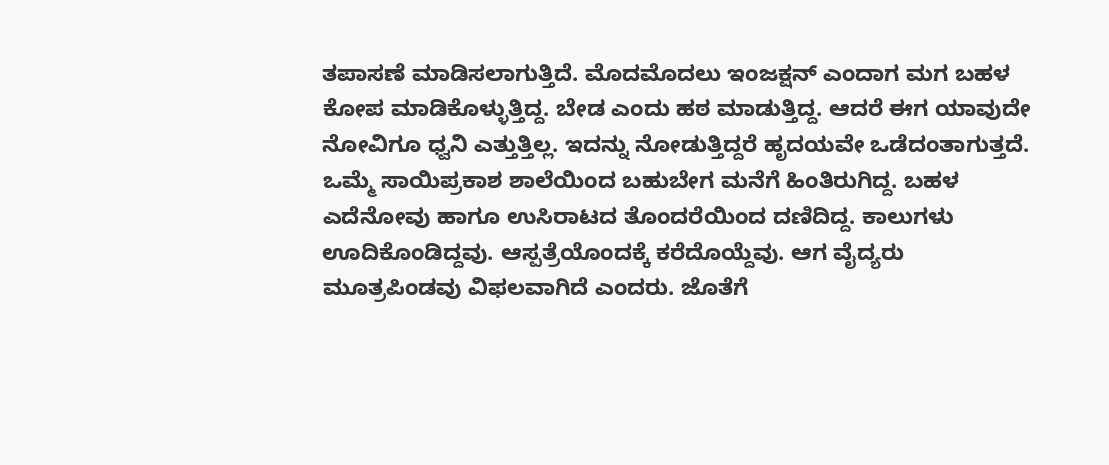ತಪಾಸಣೆ ಮಾಡಿಸಲಾಗುತ್ತಿದೆ. ಮೊದಮೊದಲು ಇಂಜಕ್ಷನ್ ಎಂದಾಗ ಮಗ ಬಹಳ ಕೋಪ ಮಾಡಿಕೊಳ್ಳುತ್ತಿದ್ದ. ಬೇಡ ಎಂದು ಹಠ ಮಾಡುತ್ತಿದ್ದ. ಆದರೆ ಈಗ ಯಾವುದೇ ನೋವಿಗೂ ಧ್ವನಿ ಎತ್ತುತ್ತಿಲ್ಲ. ಇದನ್ನು ನೋಡುತ್ತಿದ್ದರೆ ಹೃದಯವೇ ಒಡೆದಂತಾಗುತ್ತದೆ.
ಒಮ್ಮೆ ಸಾಯಿಪ್ರಕಾಶ ಶಾಲೆಯಿಂದ ಬಹುಬೇಗ ಮನೆಗೆ ಹಿಂತಿರುಗಿದ್ದ. ಬಹಳ ಎದೆನೋವು ಹಾಗೂ ಉಸಿರಾಟದ ತೊಂದರೆಯಿಂದ ದಣಿದಿದ್ದ. ಕಾಲುಗಳು ಊದಿಕೊಂಡಿದ್ದವು. ಆಸ್ಪತ್ರೆಯೊಂದಕ್ಕೆ ಕರೆದೊಯ್ದೆವು. ಆಗ ವೈದ್ಯರು ಮೂತ್ರಪಿಂಡವು ವಿಫಲವಾಗಿದೆ ಎಂದರು. ಜೊತೆಗೆ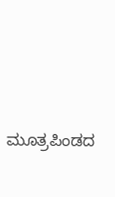ಮೂತ್ರಪಿಂಡದ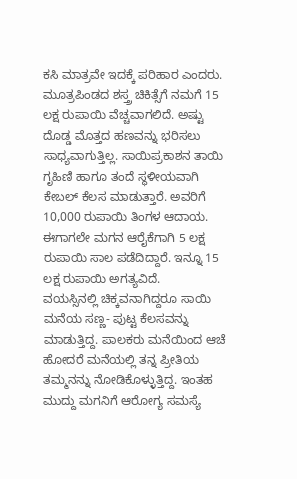ಕಸಿ ಮಾತ್ರವೇ ಇದಕ್ಕೆ ಪರಿಹಾರ ಎಂದರು.
ಮೂತ್ರಪಿಂಡದ ಶಸ್ತ್ರ ಚಿಕಿತ್ಸೆಗೆ ನಮಗೆ 15 ಲಕ್ಷ ರುಪಾಯಿ ವೆಚ್ಚವಾಗಲಿದೆ. ಅಷ್ಟು ದೊಡ್ಡ ಮೊತ್ತದ ಹಣವನ್ನು ಭರಿಸಲು ಸಾಧ್ಯವಾಗುತ್ತಿಲ್ಲ. ಸಾಯಿಪ್ರಕಾಶನ ತಾಯಿ ಗೃಹಿಣಿ ಹಾಗೂ ತಂದೆ ಸ್ಥಳೀಯವಾಗಿ ಕೇಬಲ್ ಕೆಲಸ ಮಾಡುತ್ತಾರೆ. ಅವರಿಗೆ 10,000 ರುಪಾಯಿ ತಿಂಗಳ ಆದಾಯ. ಈಗಾಗಲೇ ಮಗನ ಆರೈಕೆಗಾಗಿ 5 ಲಕ್ಷ ರುಪಾಯಿ ಸಾಲ ಪಡೆದಿದ್ದಾರೆ. ಇನ್ನೂ 15 ಲಕ್ಷ ರುಪಾಯಿ ಅಗತ್ಯವಿದೆ.
ವಯಸ್ಸಿನಲ್ಲಿ ಚಿಕ್ಕವನಾಗಿದ್ದರೂ ಸಾಯಿ ಮನೆಯ ಸಣ್ಣ- ಪುಟ್ಟ ಕೆಲಸವನ್ನು ಮಾಡುತ್ತಿದ್ದ. ಪಾಲಕರು ಮನೆಯಿಂದ ಆಚೆ ಹೋದರೆ ಮನೆಯಲ್ಲಿ ತನ್ನ ಪ್ರೀತಿಯ ತಮ್ಮನನ್ನು ನೋಡಿಕೊಳ್ಳುತ್ತಿದ್ದ. ಇಂತಹ ಮುದ್ದು ಮಗನಿಗೆ ಆರೋಗ್ಯ ಸಮಸ್ಯೆ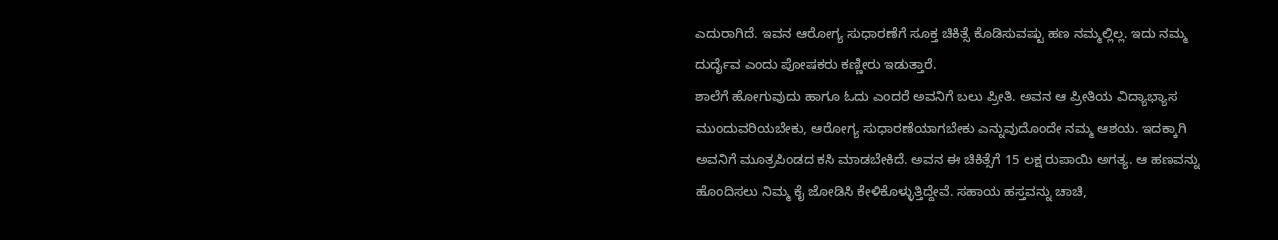ಎದುರಾಗಿದೆ. ಇವನ ಆರೋಗ್ಯ ಸುಧಾರಣೆಗೆ ಸೂಕ್ತ ಚಿಕಿತ್ಸೆ ಕೊಡಿಸುವಷ್ಟು ಹಣ ನಮ್ಮಲ್ಲಿಲ್ಲ. ಇದು ನಮ್ಮ ದುರ್ದೈವ ಎಂದು ಪೋಷಕರು ಕಣ್ಣೀರು ಇಡುತ್ತಾರೆ.
ಶಾಲೆಗೆ ಹೋಗುವುದು ಹಾಗೂ ಓದು ಎಂದರೆ ಅವನಿಗೆ ಬಲು ಪ್ರೀತಿ. ಅವನ ಆ ಪ್ರೀತಿಯ ವಿದ್ಯಾಭ್ಯಾಸ ಮುಂದುವರಿಯಬೇಕು, ಆರೋಗ್ಯ ಸುಧಾರಣೆಯಾಗಬೇಕು ಎನ್ನುವುದೊಂದೇ ನಮ್ಮ ಆಶಯ. ಇದಕ್ಕಾಗಿ ಅವನಿಗೆ ಮೂತ್ರಪಿಂಡದ ಕಸಿ ಮಾಡಬೇಕಿದೆ. ಅವನ ಈ ಚಿಕಿತ್ಸೆಗೆ 15 ಲಕ್ಷ ರುಪಾಯಿ ಅಗತ್ಯ. ಆ ಹಣವನ್ನು ಹೊಂದಿಸಲು ನಿಮ್ಮ ಕೈ ಜೋಡಿಸಿ ಕೇಳಿಕೊಳ್ಳುತ್ತಿದ್ದೇವೆ. ಸಹಾಯ ಹಸ್ತವನ್ನು ಚಾಚಿ,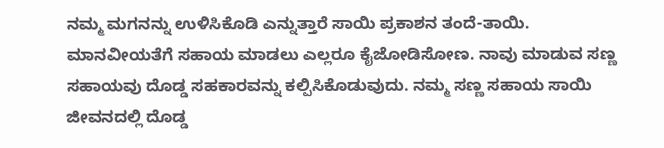ನಮ್ಮ ಮಗನನ್ನು ಉಳಿಸಿಕೊಡಿ ಎನ್ನುತ್ತಾರೆ ಸಾಯಿ ಪ್ರಕಾಶನ ತಂದೆ-ತಾಯಿ.
ಮಾನವೀಯತೆಗೆ ಸಹಾಯ ಮಾಡಲು ಎಲ್ಲರೂ ಕೈಜೋಡಿಸೋಣ. ನಾವು ಮಾಡುವ ಸಣ್ಣ ಸಹಾಯವು ದೊಡ್ಡ ಸಹಕಾರವನ್ನು ಕಲ್ಪಿಸಿಕೊಡುವುದು. ನಮ್ಮ ಸಣ್ಣ ಸಹಾಯ ಸಾಯಿ ಜೀವನದಲ್ಲಿ ದೊಡ್ಡ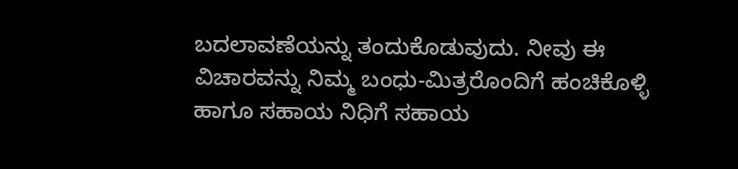ಬದಲಾವಣೆಯನ್ನು ತಂದುಕೊಡುವುದು. ನೀವು ಈ ವಿಚಾರವನ್ನು ನಿಮ್ಮ ಬಂಧು-ಮಿತ್ರರೊಂದಿಗೆ ಹಂಚಿಕೊಳ್ಳಿ ಹಾಗೂ ಸಹಾಯ ನಿಧಿಗೆ ಸಹಾಯ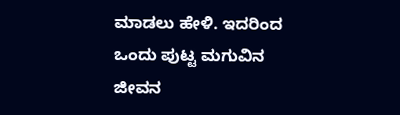ಮಾಡಲು ಹೇಳಿ. ಇದರಿಂದ ಒಂದು ಪುಟ್ಟ ಮಗುವಿನ ಜೀವನ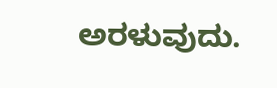ಅರಳುವುದು.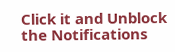Click it and Unblock the Notifications